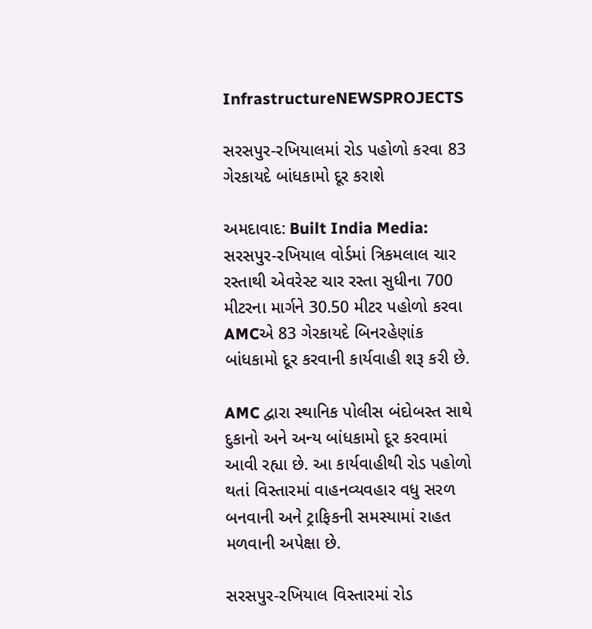InfrastructureNEWSPROJECTS

સરસપુર-રખિયાલમાં રોડ પહોળો કરવા 83 ગેરકાયદે બાંધકામો દૂર કરાશે

અમદાવાદ: Built India Media: સરસપુર-રખિયાલ વોર્ડમાં ત્રિકમલાલ ચાર રસ્તાથી એવરેસ્ટ ચાર રસ્તા સુધીના 700 મીટરના માર્ગને 30.50 મીટર પહોળો કરવા AMCએ 83 ગેરકાયદે બિનરહેણાંક બાંધકામો દૂર કરવાની કાર્યવાહી શરૂ કરી છે.

AMC દ્વારા સ્થાનિક પોલીસ બંદોબસ્ત સાથે દુકાનો અને અન્ય બાંધકામો દૂર કરવામાં આવી રહ્યા છે. આ કાર્યવાહીથી રોડ પહોળો થતાં વિસ્તારમાં વાહનવ્યવહાર વધુ સરળ બનવાની અને ટ્રાફિકની સમસ્યામાં રાહત મળવાની અપેક્ષા છે.

સરસપુર-રખિયાલ વિસ્તારમાં રોડ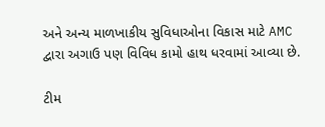અને અન્ય માળખાકીય સુવિધાઓના વિકાસ માટે AMC દ્વારા અગાઉ પણ વિવિધ કામો હાથ ધરવામાં આવ્યા છે.

ટીમ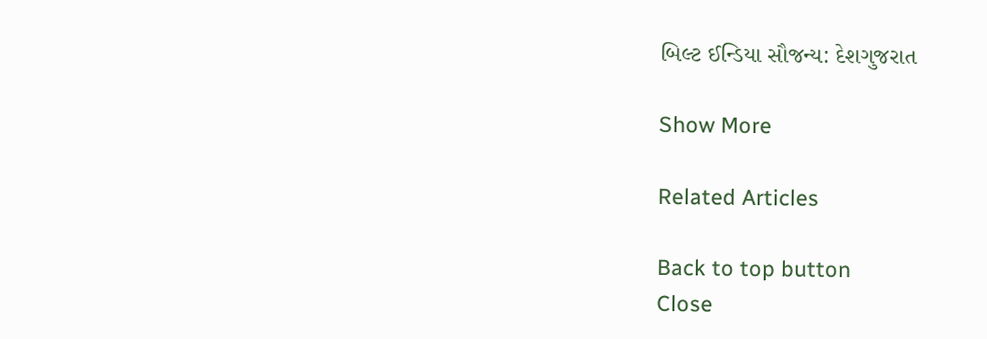બિલ્ટ ઈન્ડિયા સૌજન્ય: દેશગુજરાત

Show More

Related Articles

Back to top button
Close